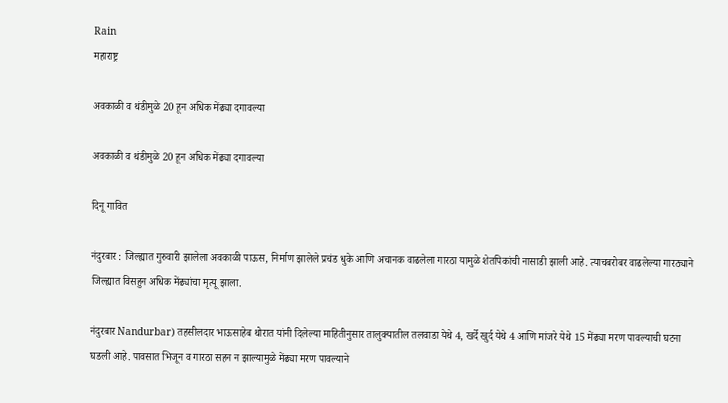Rain
महाराष्ट्र

अवकाळी व थंडीमुळे 20 हून अधिक मेंढ्या दगावल्या

अवकाळी व थंडीमुळे 20 हून अधिक मेंढ्या दगावल्या

दिनू गावित

नंदुरबार : जिल्ह्यात गुरुवारी झालेला अवकाळी पाऊस, निर्माण झालेले प्रचंड धुके आणि अचानक वाढलेला गारठा यामुळे शेतपिकांची नासाडी झाली आहे. त्याचबरोबर वाढलेल्या गारठ्याने जिल्ह्यात विसहुन अधिक मेंढ्यांचा मृत्यू झाला.

नंदुरबार Nandurbar) तहसीलदार भाऊसाहेब थोरात यांनी दिलेल्या माहितीनुसार तालुक्यातील तलवाडा येथे 4, खर्दे खुर्द येथे 4 आणि मांजरे येथे 15 मेंढ्या मरण पावल्याची घटना घडली आहे. पावसात भिजून व गारठा सहन न झाल्यामुळे मेंढ्या मरण पावल्याने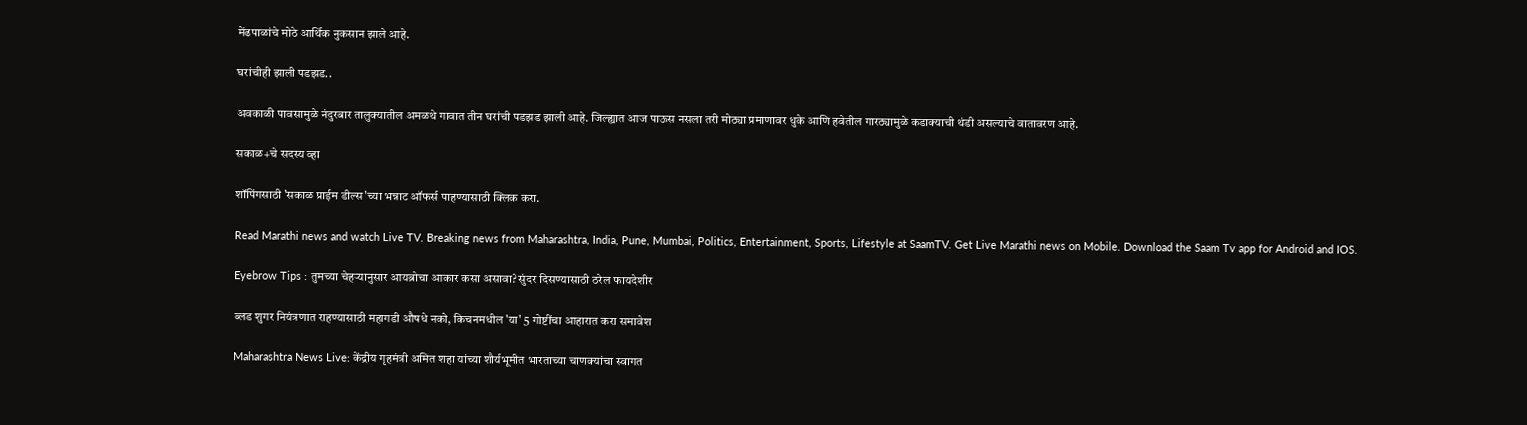मेंढपाळांचे मोठे आर्थिक नुकसान झाले आहे.

घरांचीही झाली पडझड..

अवकाळी पावसामुळे नंदुरबार तालुक्यातील अमळथे गावात तीन घरांची पडझड झाली आहे. जिल्ह्यात आज पाऊस नसला तरी मोठ्या प्रमाणावर धुके आणि हवेतील गारठ्यामुळे कडाक्याची थंडी असल्याचे वातावरण आहे.

सकाळ+चे सदस्य व्हा

शॉपिंगसाठी 'सकाळ प्राईम डील्स'च्या भन्नाट ऑफर्स पाहण्यासाठी क्लिक करा.

Read Marathi news and watch Live TV. Breaking news from Maharashtra, India, Pune, Mumbai, Politics, Entertainment, Sports, Lifestyle at SaamTV. Get Live Marathi news on Mobile. Download the Saam Tv app for Android and IOS.

Eyebrow Tips : तुमच्या चेहऱ्यानुसार आयब्रोचा आकार कसा असावा? सुंदर दिसण्यासाठी ठरेल फायदेशीर

ब्लड शुगर नियंत्रणात राहण्यासाठी महागडी औषधे नको, किचनमधील 'या' 5 गोष्टींचा आहारात करा समावेश

Maharashtra News Live: केंद्रीय गृहमंत्री अमित शहा यांच्या शौर्यभूमीत भारताच्या चाणक्यांचा स्वागत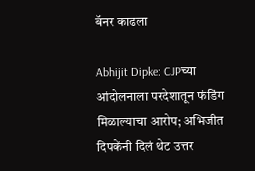बॅनर काढला

Abhijit Dipke: CJPच्या आंदोलनाला परदेशातून फंडिंग मिळाल्याचा आरोप; अभिजीत दिपकेंनी दिलं थेट उत्तर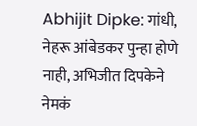Abhijit Dipke: गांधी, नेहरू आंबेडकर पुन्हा होणे नाही, अभिजीत दिपकेने नेमकं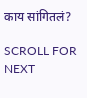काय सांगितलं?

SCROLL FOR NEXT